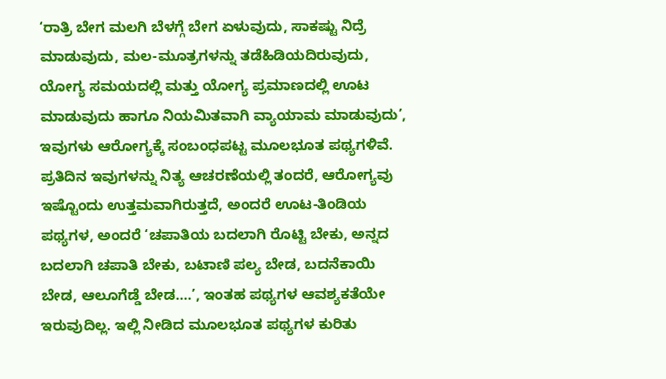‘ರಾತ್ರಿ ಬೇಗ ಮಲಗಿ ಬೆಳಗ್ಗೆ ಬೇಗ ಏಳುವುದು, ಸಾಕಷ್ಟು ನಿದ್ರೆ ಮಾಡುವುದು, ಮಲ-ಮೂತ್ರಗಳನ್ನು ತಡೆಹಿಡಿಯದಿರುವುದು, ಯೋಗ್ಯ ಸಮಯದಲ್ಲಿ ಮತ್ತು ಯೋಗ್ಯ ಪ್ರಮಾಣದಲ್ಲಿ ಊಟ ಮಾಡುವುದು ಹಾಗೂ ನಿಯಮಿತವಾಗಿ ವ್ಯಾಯಾಮ ಮಾಡುವುದು’, ಇವುಗಳು ಆರೋಗ್ಯಕ್ಕೆ ಸಂಬಂಧಪಟ್ಟ ಮೂಲಭೂತ ಪಥ್ಯಗಳಿವೆ. ಪ್ರತಿದಿನ ಇವುಗಳನ್ನು ನಿತ್ಯ ಆಚರಣೆಯಲ್ಲಿ ತಂದರೆ, ಆರೋಗ್ಯವು ಇಷ್ಟೊಂದು ಉತ್ತಮವಾಗಿರುತ್ತದೆ, ಅಂದರೆ ಊಟ-ತಿಂಡಿಯ ಪಥ್ಯಗಳ, ಅಂದರೆ ‘ಚಪಾತಿಯ ಬದಲಾಗಿ ರೊಟ್ಟಿ ಬೇಕು, ಅನ್ನದ ಬದಲಾಗಿ ಚಪಾತಿ ಬೇಕು, ಬಟಾಣಿ ಪಲ್ಯ ಬೇಡ, ಬದನೆಕಾಯಿ ಬೇಡ, ಆಲೂಗೆಡ್ಡೆ ಬೇಡ….’, ಇಂತಹ ಪಥ್ಯಗಳ ಆವಶ್ಯಕತೆಯೇ ಇರುವುದಿಲ್ಲ. ಇಲ್ಲಿ ನೀಡಿದ ಮೂಲಭೂತ ಪಥ್ಯಗಳ ಕುರಿತು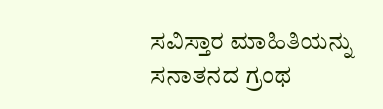ಸವಿಸ್ತಾರ ಮಾಹಿತಿಯನ್ನು ಸನಾತನದ ಗ್ರಂಥ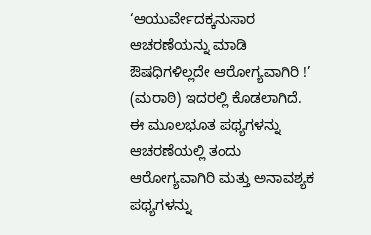‘ಆಯುರ್ವೇದಕ್ಕನುಸಾರ ಆಚರಣೆಯನ್ನು ಮಾಡಿ ಔಷಧಿಗಳಿಲ್ಲದೇ ಆರೋಗ್ಯವಾಗಿರಿ !’ (ಮರಾಠಿ) ಇದರಲ್ಲಿ ಕೊಡಲಾಗಿದೆ. ಈ ಮೂಲಭೂತ ಪಥ್ಯಗಳನ್ನು ಆಚರಣೆಯಲ್ಲಿ ತಂದು ಆರೋಗ್ಯವಾಗಿರಿ ಮತ್ತು ಅನಾವಶ್ಯಕ ಪಥ್ಯಗಳನ್ನು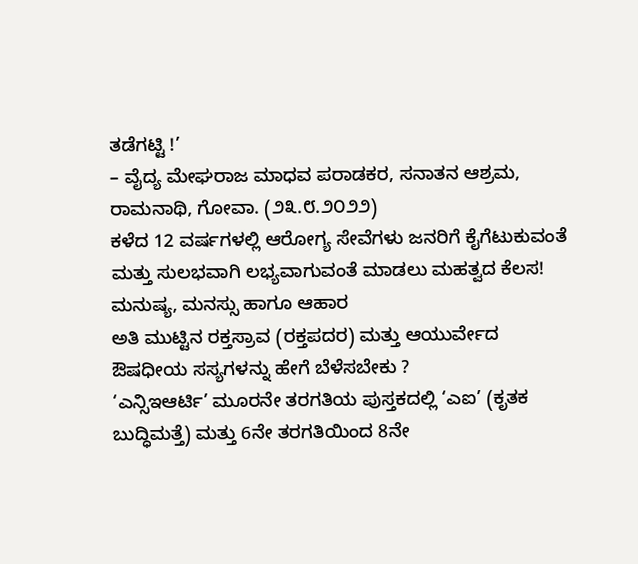ತಡೆಗಟ್ಟಿ !’
– ವೈದ್ಯ ಮೇಘರಾಜ ಮಾಧವ ಪರಾಡಕರ, ಸನಾತನ ಆಶ್ರಮ, ರಾಮನಾಥಿ, ಗೋವಾ. (೨೩.೮.೨೦೨೨)
ಕಳೆದ 12 ವರ್ಷಗಳಲ್ಲಿ ಆರೋಗ್ಯ ಸೇವೆಗಳು ಜನರಿಗೆ ಕೈಗೆಟುಕುವಂತೆ ಮತ್ತು ಸುಲಭವಾಗಿ ಲಭ್ಯವಾಗುವಂತೆ ಮಾಡಲು ಮಹತ್ವದ ಕೆಲಸ!
ಮನುಷ್ಯ, ಮನಸ್ಸು ಹಾಗೂ ಆಹಾರ
ಅತಿ ಮುಟ್ಟಿನ ರಕ್ತಸ್ರಾವ (ರಕ್ತಪದರ) ಮತ್ತು ಆಯುರ್ವೇದ
ಔಷಧೀಯ ಸಸ್ಯಗಳನ್ನು ಹೇಗೆ ಬೆಳೆಸಬೇಕು ?
‘ಎನ್ಸಿಇಆರ್ಟಿ’ ಮೂರನೇ ತರಗತಿಯ ಪುಸ್ತಕದಲ್ಲಿ ‘ಎಐ’ (ಕೃತಕ ಬುದ್ಧಿಮತ್ತೆ) ಮತ್ತು 6ನೇ ತರಗತಿಯಿಂದ 8ನೇ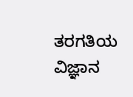ತರಗತಿಯ ವಿಜ್ಞಾನ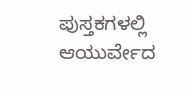ಪುಸ್ತಕಗಳಲ್ಲಿ ಆಯುರ್ವೇದ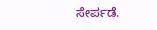ಸೇರ್ಪಡೆ.